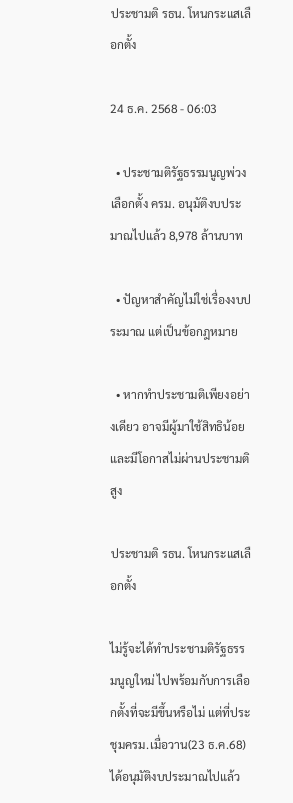ประชามติ รธน. โหนกระแสเลือกตั้ง

24 ธ.ค. 2568 - 06:03

  • ประชามติรัฐธรรมนูญพ่วงเลือกตั้ง ครม. อนุมัติงบประมาณไปแล้ว 8,978 ล้านบาท

  • ปัญหาสำคัญไม่ใช่เรื่องงบประมาณ แต่เป็นข้อกฎหมาย

  • หากทำประชามติเพียงอย่างเดียว อาจมีผู้มาใช้สิทธิน้อย และมีโอกาสไม่ผ่านประชามติสูง

ประชามติ รธน. โหนกระแสเลือกตั้ง

ไม่รู้จะได้ทำประชามติรัฐธรรมนูญใหม่ ไปพร้อมกับการเลือกตั้งที่จะมีขึ้นหรือไม่ แต่ที่ประชุมครม.เมื่อวาน(23 ธ.ค.68) ได้อนุมัติงบประมาณไปแล้ว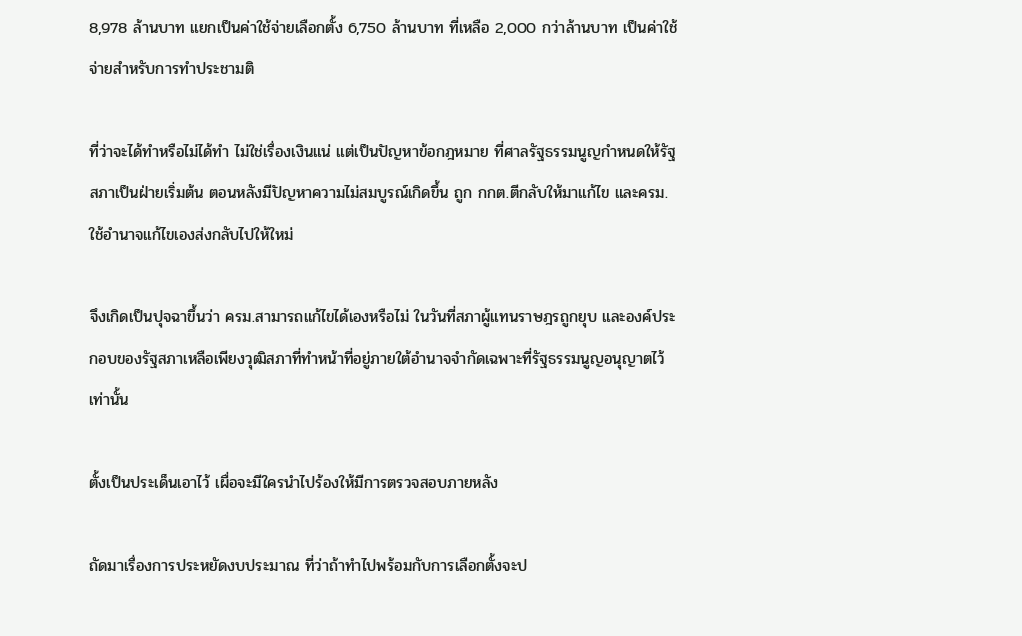8,978 ล้านบาท แยกเป็นค่าใช้จ่ายเลือกตั้ง 6,750 ล้านบาท ที่เหลือ 2,000 กว่าล้านบาท เป็นค่าใช้จ่ายสำหรับการทำประชามติ

ที่ว่าจะได้ทำหรือไม่ได้ทำ ไม่ใช่เรื่องเงินแน่ แต่เป็นปัญหาข้อกฎหมาย ที่ศาลรัฐธรรมนูญกำหนดให้รัฐสภาเป็นฝ่ายเริ่มต้น ตอนหลังมีปัญหาความไม่สมบูรณ์เกิดขึ้น ถูก กกต.ตีกลับให้มาแก้ไข และครม.ใช้อำนาจแก้ไขเองส่งกลับไปให้ใหม่

จึงเกิดเป็นปุจฉาขึ้นว่า ครม.สามารถแก้ไขได้เองหรือไม่ ในวันที่สภาผู้แทนราษฎรถูกยุบ และองค์ประกอบของรัฐสภาเหลือเพียงวุฒิสภาที่ทำหน้าที่อยู่ภายใต้อำนาจจำกัดเฉพาะที่รัฐธรรมนูญอนุญาตไว้เท่านั้น

ตั้งเป็นประเด็นเอาไว้ เผื่อจะมีใครนำไปร้องให้มีการตรวจสอบภายหลัง

ถัดมาเรื่องการประหยัดงบประมาณ ที่ว่าถ้าทำไปพร้อมกับการเลือกตั้งจะป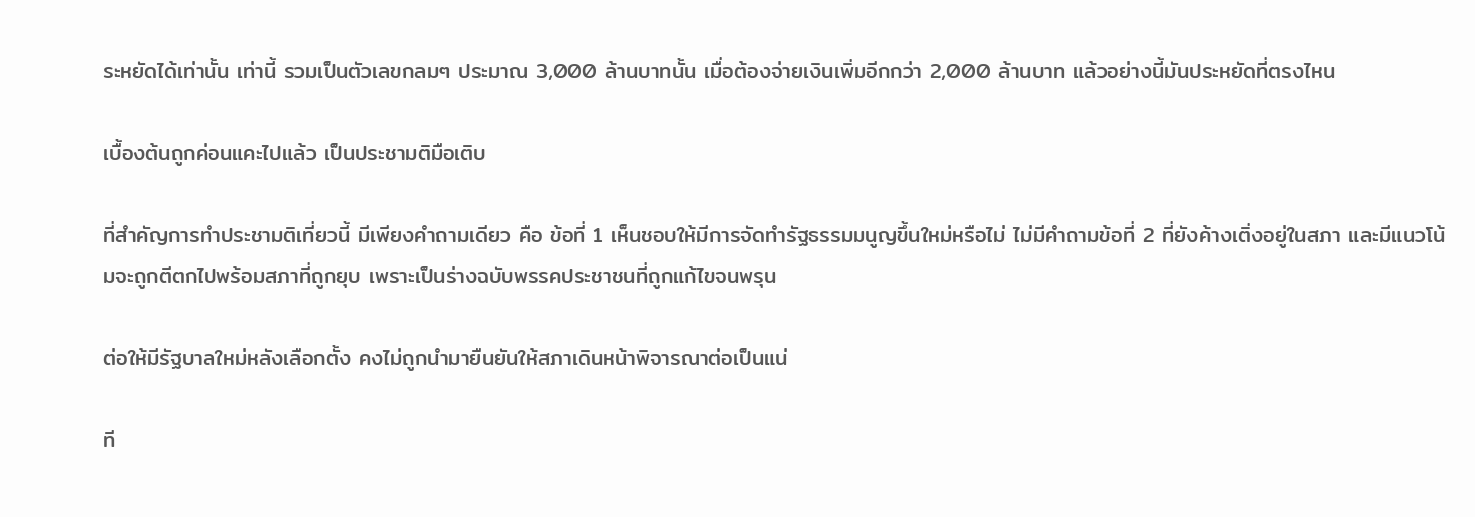ระหยัดได้เท่านั้น เท่านี้ รวมเป็นตัวเลขกลมๆ ประมาณ 3,000 ล้านบาทนั้น เมื่อต้องจ่ายเงินเพิ่มอีกกว่า 2,000 ล้านบาท แล้วอย่างนี้มันประหยัดที่ตรงไหน

เบื้องต้นถูกค่อนแคะไปแล้ว เป็นประชามติมือเติบ

ที่สำคัญการทำประชามติเที่ยวนี้ มีเพียงคำถามเดียว คือ ข้อที่ 1 เห็นชอบให้มีการจัดทำรัฐธรรมมนูญขึ้นใหม่หรือไม่ ไม่มีคำถามข้อที่ 2 ที่ยังค้างเติ่งอยู่ในสภา และมีแนวโน้มจะถูกตีตกไปพร้อมสภาที่ถูกยุบ เพราะเป็นร่างฉบับพรรคประชาชนที่ถูกแก้ไขจนพรุน

ต่อให้มีรัฐบาลใหม่หลังเลือกตั้ง คงไม่ถูกนำมายืนยันให้สภาเดินหน้าพิจารณาต่อเป็นแน่

ที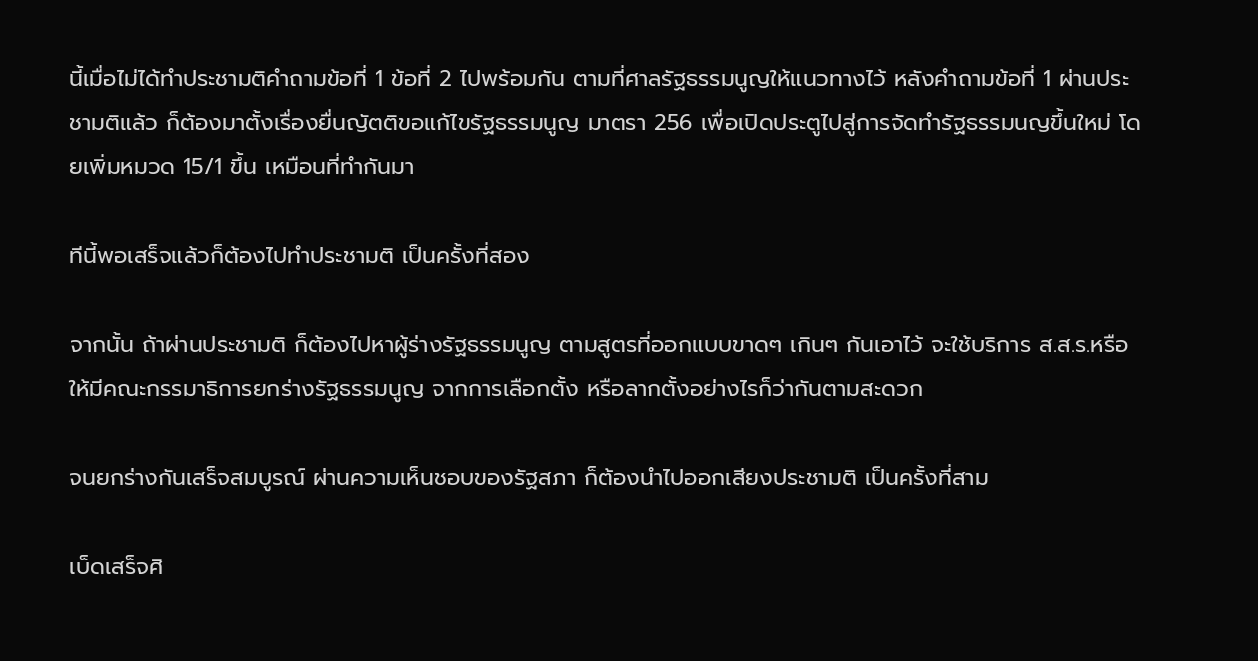นี้เมื่อไม่ได้ทำประชามติคำถามข้อที่ 1 ข้อที่ 2 ไปพร้อมกัน ตามที่ศาลรัฐธรรมนูญให้แนวทางไว้ หลังคำถามข้อที่ 1 ผ่านประชามติแล้ว ก็ต้องมาตั้งเรื่องยื่นญัตติขอแก้ไขรัฐธรรมนูญ มาตรา 256 เพื่อเปิดประตูไปสู่การจัดทำรัฐธรรมนญขึ้นใหม่ โดยเพิ่มหมวด 15/1 ขึ้น เหมือนที่ทำกันมา

ทีนี้พอเสร็จแล้วก็ต้องไปทำประชามติ เป็นครั้งที่สอง

จากนั้น ถ้าผ่านประชามติ ก็ต้องไปหาผู้ร่างรัฐธรรมนูญ ตามสูตรที่ออกแบบขาดๆ เกินๆ กันเอาไว้ จะใช้บริการ ส.ส.ร.หรือให้มีคณะกรรมาธิการยกร่างรัฐธรรมนูญ จากการเลือกตั้ง หรือลากตั้งอย่างไรก็ว่ากันตามสะดวก

จนยกร่างกันเสร็จสมบูรณ์ ผ่านความเห็นชอบของรัฐสภา ก็ต้องนำไปออกเสียงประชามติ เป็นครั้งที่สาม

เบ็ดเสร็จศิ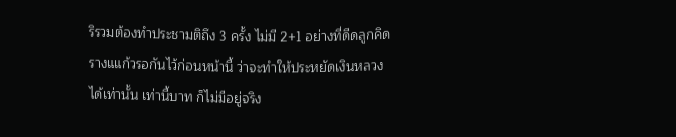ริรวมต้องทำประชามติถึง 3 ครั้ง ไม่มี 2+1 อย่างที่ดีดลูกคิดรางแแก้วรอกันไว้ก่อนหน้านี้ ว่าจะทำให้ประหยัดเงินหลวงได้เท่านั้น เท่านี้บาท ก็ไม่มีอยู่จริง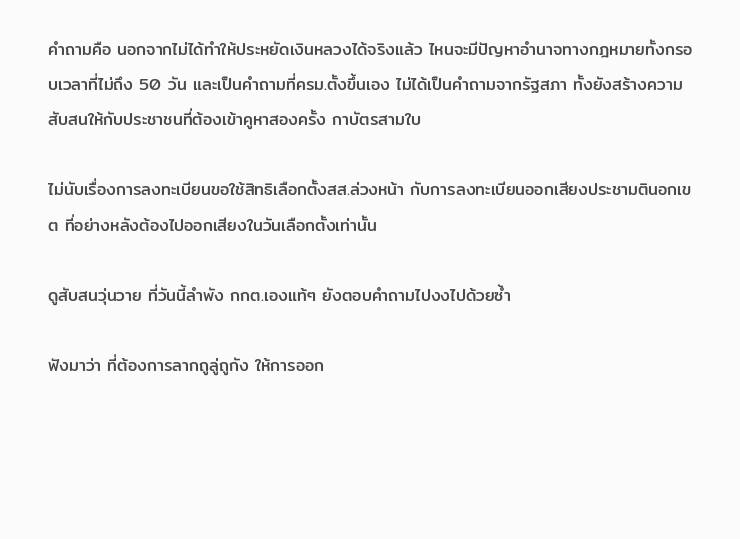คำถามคือ นอกจากไม่ได้ทำให้ประหยัดเงินหลวงได้จริงแล้ว ไหนจะมีปัญหาอำนาจทางกฎหมายทั้งกรอบเวลาที่ไม่ถึง 50 วัน และเป็นคำถามที่ครม.ตั้งขึ้นเอง ไม่ได้เป็นคำถามจากรัฐสภา ทั้งยังสร้างความสับสนให้กับประชาชนที่ต้องเข้าคูหาสองครั้ง กาบัตรสามใบ

ไม่นับเรื่องการลงทะเบียนขอใช้สิทธิเลือกตั้งสส.ล่วงหน้า กับการลงทะเบียนออกเสียงประชามตินอกเขต ที่อย่างหลังต้องไปออกเสียงในวันเลือกตั้งเท่านั้น

ดูสับสนวุ่นวาย ที่วันนี้ลำพัง กกต.เองแท้ๆ ยังตอบคำถามไปงงไปด้วยซ้ำ

ฟังมาว่า ที่ต้องการลากถูลู่ถูกัง ให้การออก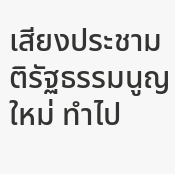เสียงประชามติรัฐธรรมนูญใหม่ ทำไป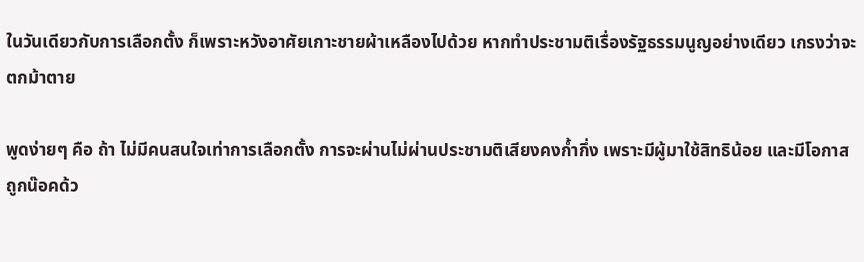ในวันเดียวกับการเลือกตั้ง ก็เพราะหวังอาศัยเกาะชายผ้าเหลืองไปด้วย หากทำประชามติเรื่องรัฐธรรมนูญอย่างเดียว เกรงว่าจะตกม้าตาย

พูดง่ายๆ คือ ถ้า ไม่มีคนสนใจเท่าการเลือกตั้ง การจะผ่านไม่ผ่านประชามติเสียงคงก้ำกึ่ง เพราะมีผู้มาใช้สิทธิน้อย และมีโอกาสถูกน๊อคด้ว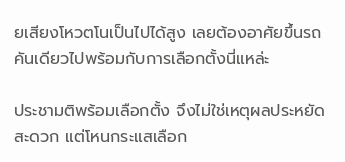ยเสียงโหวตโนเป็นไปได้สูง เลยต้องอาศัยขึ้นรถคันเดียวไปพร้อมกับการเลือกตั้งนี่แหล่ะ

ประชามติพร้อมเลือกตั้ง จึงไม่ใช่เหตุผลประหยัด สะดวก แต่โหนกระแสเลือก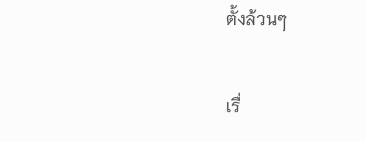ตั้งล้วนๆ

เรื่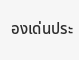องเด่นประ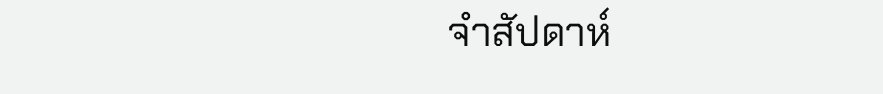จำสัปดาห์